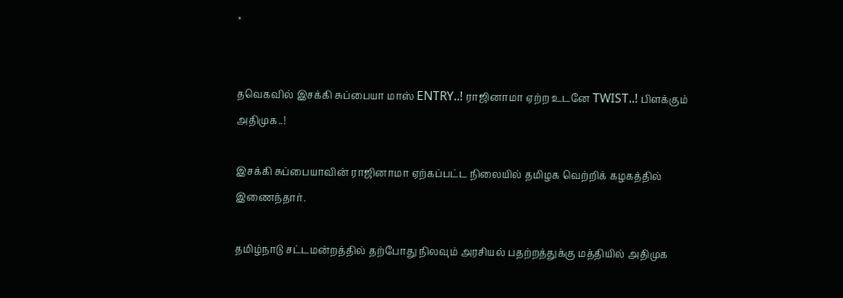×


தவெகவில் இசக்கி சுப்பையா மாஸ் ENTRY..! ராஜினாமா ஏற்ற உடனே TWIST..! பிளக்கும் அதிமுக..!

இசக்கி சுப்பையாவின் ராஜினாமா ஏற்கப்பட்ட நிலையில் தமிழக வெற்றிக் கழகத்தில் இணைந்தார்.

தமிழ்நாடு சட்டமன்றத்தில் தற்போது நிலவும் அரசியல் பதற்றத்துக்கு மத்தியில் அதிமுக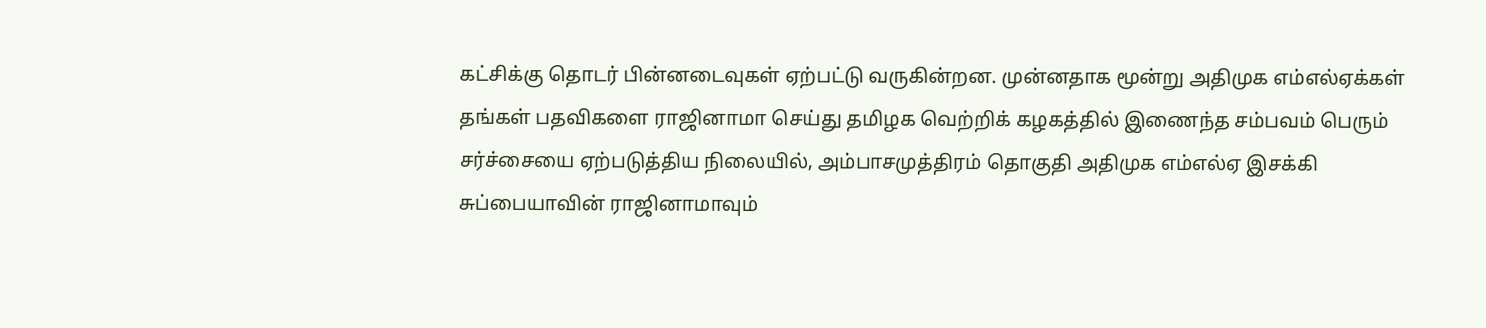கட்சிக்கு தொடர் பின்னடைவுகள் ஏற்பட்டு வருகின்றன. முன்னதாக மூன்று அதிமுக எம்எல்ஏக்கள் தங்கள் பதவிகளை ராஜினாமா செய்து தமிழக வெற்றிக் கழகத்தில் இணைந்த சம்பவம் பெரும் சர்ச்சையை ஏற்படுத்திய நிலையில், அம்பாசமுத்திரம் தொகுதி அதிமுக எம்எல்ஏ இசக்கி சுப்பையாவின் ராஜினாமாவும்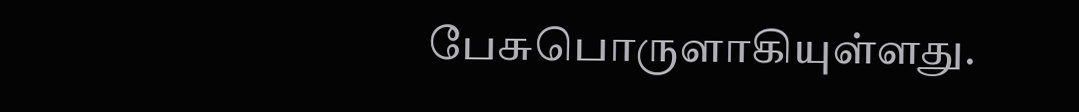பேசுபொருளாகியுள்ளது.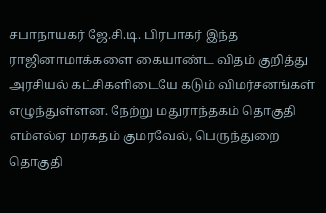சபாநாயகர் ஜே.சி.டி. பிரபாகர் இந்த ராஜினாமாக்களை கையாண்ட விதம் குறித்து அரசியல் கட்சிகளிடையே கடும் விமர்சனங்கள் எழுந்துள்ளன. நேற்று மதுராந்தகம் தொகுதி எம்எல்ஏ மரகதம் குமரவேல், பெருந்துறை தொகுதி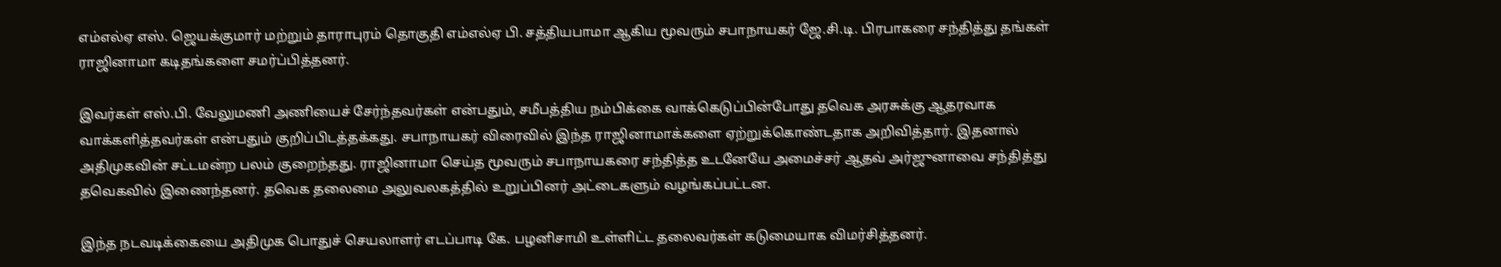எம்எல்ஏ எஸ். ஜெயக்குமார் மற்றும் தாராபுரம் தொகுதி எம்எல்ஏ பி. சத்தியபாமா ஆகிய மூவரும் சபாநாயகர் ஜே.சி.டி. பிரபாகரை சந்தித்து தங்கள் ராஜினாமா கடிதங்களை சமர்ப்பித்தனர்.

இவர்கள் எஸ்.பி. வேலுமணி அணியைச் சேர்ந்தவர்கள் என்பதும், சமீபத்திய நம்பிக்கை வாக்கெடுப்பின்போது தவெக அரசுக்கு ஆதரவாக வாக்களித்தவர்கள் என்பதும் குறிப்பிடத்தக்கது. சபாநாயகர் விரைவில் இந்த ராஜினாமாக்களை ஏற்றுக்கொண்டதாக அறிவித்தார். இதனால் அதிமுகவின் சட்டமன்ற பலம் குறைந்தது. ராஜினாமா செய்த மூவரும் சபாநாயகரை சந்தித்த உடனேயே அமைச்சர் ஆதவ் அர்ஜுனாவை சந்தித்து தவெகவில் இணைந்தனர். தவெக தலைமை அலுவலகத்தில் உறுப்பினர் அட்டைகளும் வழங்கப்பட்டன.

இந்த நடவடிக்கையை அதிமுக பொதுச் செயலாளர் எடப்பாடி கே. பழனிசாமி உள்ளிட்ட தலைவர்கள் கடுமையாக விமர்சித்தனர்.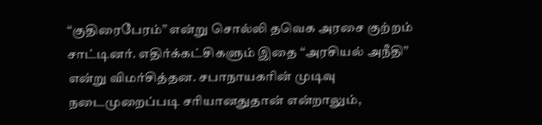“குதிரைபேரம்” என்று சொல்லி தவெக அரசை குற்றம் சாட்டினர். எதிர்க்கட்சிகளும் இதை “அரசியல் அநீதி” என்று விமர்சித்தன. சபாநாயகரின் முடிவு நடைமுறைப்படி சரியானதுதான் என்றாலும்,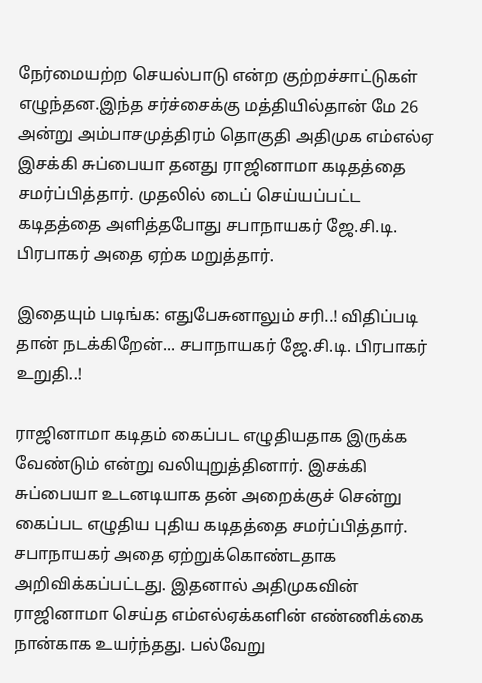நேர்மையற்ற செயல்பாடு என்ற குற்றச்சாட்டுகள் எழுந்தன.இந்த சர்ச்சைக்கு மத்தியில்தான் மே 26 அன்று அம்பாசமுத்திரம் தொகுதி அதிமுக எம்எல்ஏ இசக்கி சுப்பையா தனது ராஜினாமா கடிதத்தை சமர்ப்பித்தார். முதலில் டைப் செய்யப்பட்ட கடிதத்தை அளித்தபோது சபாநாயகர் ஜே.சி.டி. பிரபாகர் அதை ஏற்க மறுத்தார்.

இதையும் படிங்க: எதுபேசுனாலும் சரி..! விதிப்படி தான் நடக்கிறேன்... சபாநாயகர் ஜே.சி.டி. பிரபாகர் உறுதி..!

ராஜினாமா கடிதம் கைப்பட எழுதியதாக இருக்க வேண்டும் என்று வலியுறுத்தினார். இசக்கி சுப்பையா உடனடியாக தன் அறைக்குச் சென்று கைப்பட எழுதிய புதிய கடிதத்தை சமர்ப்பித்தார். சபாநாயகர் அதை ஏற்றுக்கொண்டதாக அறிவிக்கப்பட்டது. இதனால் அதிமுகவின் ராஜினாமா செய்த எம்எல்ஏக்களின் எண்ணிக்கை நான்காக உயர்ந்தது. பல்வேறு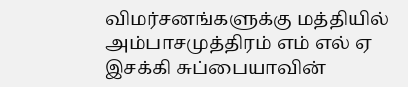விமர்சனங்களுக்கு மத்தியில் அம்பாசமுத்திரம் எம் எல் ஏ இசக்கி சுப்பையாவின்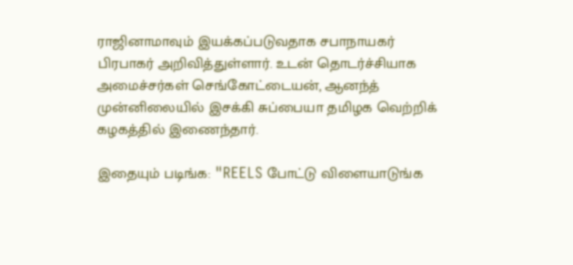ராஜினாமாவும் இயக்கப்படுவதாக சபாநாயகர் பிரபாகர் அறிவித்துள்ளார். உடன் தொடர்ச்சியாக அமைச்சர்கள் செங்கோட்டையன், ஆனந்த் முன்னிலையில் இசக்கி சுப்பையா தமிழக வெற்றிக் கழகத்தில் இணைந்தார்.

இதையும் படிங்க: "REELS போட்டு விளையாடுங்க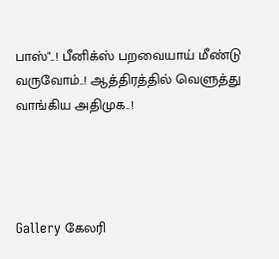பாஸ்"..! பீனிக்ஸ் பறவையாய் மீண்டு வருவோம்..! ஆத்திரத்தில் வெளுத்து வாங்கிய அதிமுக..!




Gallery கேலரி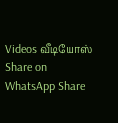Videos வீடியோஸ் Share on WhatsApp Share